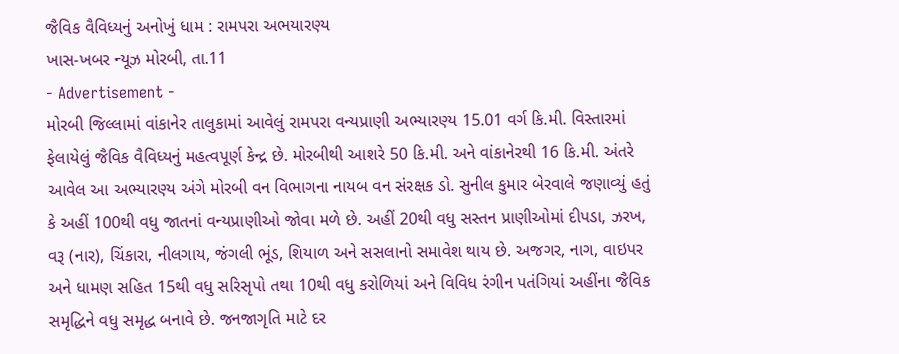જૈવિક વૈવિધ્યનું અનોખું ધામ : રામપરા અભયારણ્ય
ખાસ-ખબર ન્યૂઝ મોરબી, તા.11
- Advertisement -
મોરબી જિલ્લામાં વાંકાનેર તાલુકામાં આવેલું રામપરા વન્યપ્રાણી અભ્યારણ્ય 15.01 વર્ગ કિ.મી. વિસ્તારમાં ફેલાયેલું જૈવિક વૈવિધ્યનું મહત્વપૂર્ણ કેન્દ્ર છે. મોરબીથી આશરે 50 કિ.મી. અને વાંકાનેરથી 16 કિ.મી. અંતરે આવેલ આ અભ્યારણ્ય અંગે મોરબી વન વિભાગના નાયબ વન સંરક્ષક ડો. સુનીલ કુમાર બેરવાલે જણાવ્યું હતું કે અહીં 100થી વધુ જાતનાં વન્યપ્રાણીઓ જોવા મળે છે. અહીં 20થી વધુ સસ્તન પ્રાણીઓમાં દીપડા, ઝરખ, વરૂ (નાર), ચિંકારા, નીલગાય, જંગલી ભૂંડ, શિયાળ અને સસલાનો સમાવેશ થાય છે. અજગર, નાગ, વાઇપર અને ધામણ સહિત 15થી વધુ સરિસૃપો તથા 10થી વધુ કરોળિયાં અને વિવિધ રંગીન પતંગિયાં અહીંના જૈવિક સમૃદ્ધિને વધુ સમૃદ્ધ બનાવે છે. જનજાગૃતિ માટે દર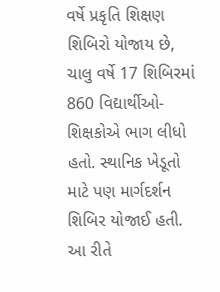વર્ષે પ્રકૃતિ શિક્ષણ શિબિરો યોજાય છે, ચાલુ વર્ષે 17 શિબિરમાં 860 વિદ્યાર્થીઓ-શિક્ષકોએ ભાગ લીધો હતો. સ્થાનિક ખેડૂતો માટે પણ માર્ગદર્શન શિબિર યોજાઈ હતી. આ રીતે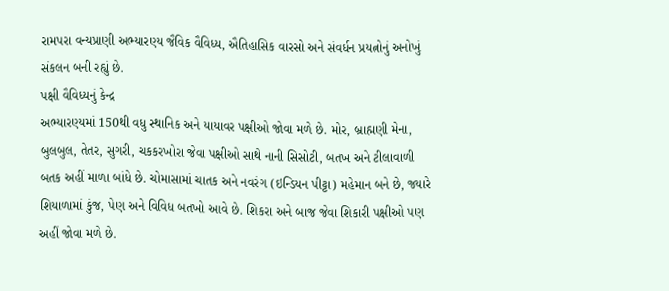રામપરા વન્યપ્રાણી અભ્યારણ્ય જૈવિક વૈવિધ્ય, ઐતિહાસિક વારસો અને સંવર્ધન પ્રયત્નોનું અનોખું સંકલન બની રહ્યું છે.
પક્ષી વૈવિધ્યનું કેન્દ્ર
અભ્યારણ્યમાં 150થી વધુ સ્થાનિક અને યાયાવર પક્ષીઓ જોવા મળે છે. મોર, બ્રાહ્મણી મેના, બુલબુલ, તેતર, સુગરી, ચકકરખોરા જેવા પક્ષીઓ સાથે નાની સિસોટી, બતખ અને ટીલાવાળી બતક અહીં માળા બાંધે છે. ચોમાસામાં ચાતક અને નવરંગ (ઇન્ડિયન પીટ્ટા) મહેમાન બને છે, જ્યારે શિયાળામાં કુંજ, પેણ અને વિવિધ બતખો આવે છે. શિકરા અને બાજ જેવા શિકારી પક્ષીઓ પણ અહીં જોવા મળે છે.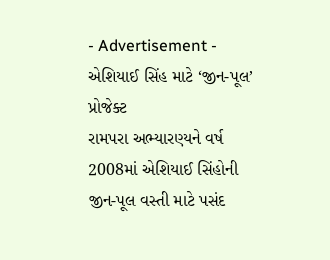- Advertisement -
એશિયાઈ સિંહ માટે ‘જીન-પૂલ’ પ્રોજેક્ટ
રામપરા અભ્યારણ્યને વર્ષ 2008માં એશિયાઈ સિંહોની જીન-પૂલ વસ્તી માટે પસંદ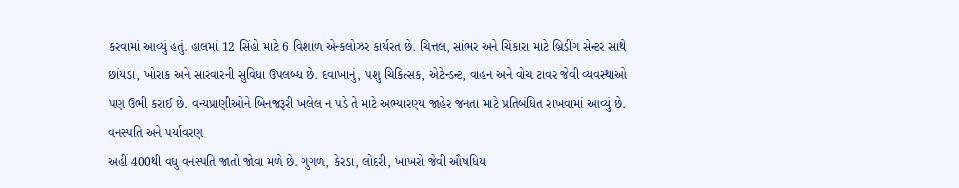કરવામાં આવ્યું હતું. હાલમાં 12 સિંહો માટે 6 વિશાળ એન્કલોઝર કાર્યરત છે. ચિત્તલ, સાંભર અને ચિંકારા માટે બ્રિડીંગ સેન્ટર સાથે છાંયડા, ખોરાક અને સારવારની સુવિધા ઉપલબ્ધ છે. દવાખાનું, પશુ ચિકિત્સક, એટેન્ડન્ટ, વાહન અને વોચ ટાવર જેવી વ્યવસ્થાઓ પણ ઉભી કરાઈ છે. વન્યપ્રાણીઓને બિનજરૂરી ખલેલ ન પડે તે માટે અભ્યારણ્ય જાહેર જનતા માટે પ્રતિબંધિત રાખવામાં આવ્યું છે.
વનસ્પતિ અને પર્યાવરણ
અહીં 400થી વધુ વનસ્પતિ જાતો જોવા મળે છે. ગુગળ, કેરડા, લોદરી, ખાખરો જેવી ઔષધિય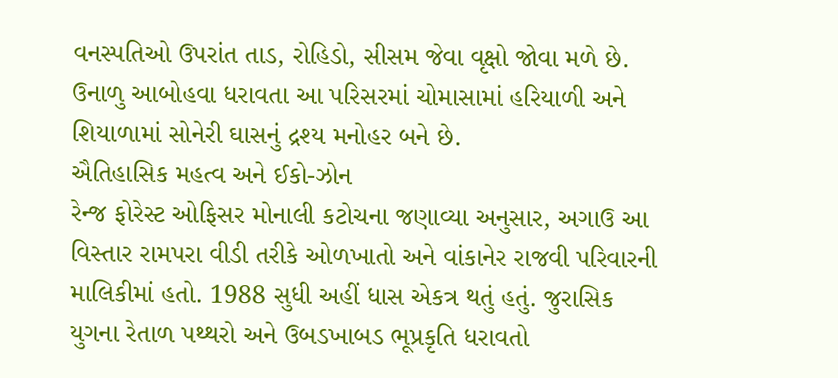વનસ્પતિઓ ઉપરાંત તાડ, રોહિડો, સીસમ જેવા વૃક્ષો જોવા મળે છે. ઉનાળુ આબોહવા ધરાવતા આ પરિસરમાં ચોમાસામાં હરિયાળી અને શિયાળામાં સોનેરી ઘાસનું દ્રશ્ય મનોહર બને છે.
ઐતિહાસિક મહત્વ અને ઈકો-ઝોન
રેન્જ ફોરેસ્ટ ઓફિસર મોનાલી કટોચના જણાવ્યા અનુસાર, અગાઉ આ વિસ્તાર રામપરા વીડી તરીકે ઓળખાતો અને વાંકાનેર રાજવી પરિવારની માલિકીમાં હતો. 1988 સુધી અહીં ધાસ એકત્ર થતું હતું. જુરાસિક યુગના રેતાળ પથ્થરો અને ઉબડખાબડ ભૂપ્રકૃતિ ધરાવતો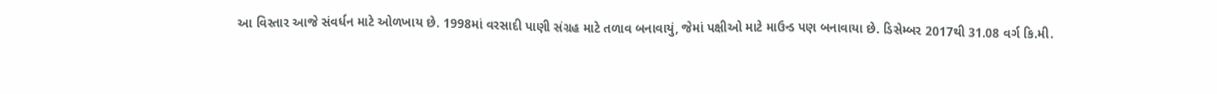આ વિસ્તાર આજે સંવર્ધન માટે ઓળખાય છે. 1998માં વરસાદી પાણી સંગ્રહ માટે તળાવ બનાવાયું, જેમાં પક્ષીઓ માટે માઉન્ડ પણ બનાવાયા છે. ડિસેમ્બર 2017થી 31.08 વર્ગ કિ.મી.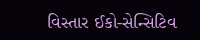વિસ્તાર ઈકો-સેન્સિટિવ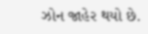ઝોન જાહેર થયો છે.